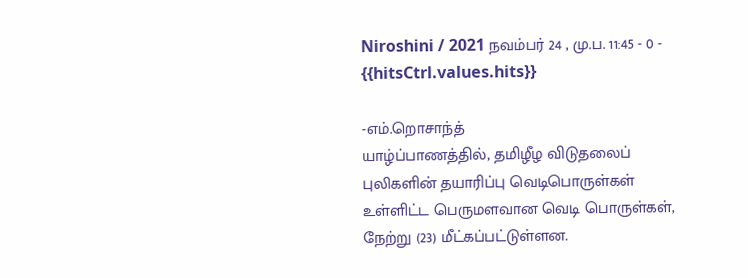Niroshini / 2021 நவம்பர் 24 , மு.ப. 11:45 - 0 - {{hitsCtrl.values.hits}}

-எம்.றொசாந்த்
யாழ்ப்பாணத்தில், தமிழீழ விடுதலைப் புலிகளின் தயாரிப்பு வெடிபொருள்கள் உள்ளிட்ட பெருமளவான வெடி பொருள்கள், நேற்று (23) மீட்கப்பட்டுள்ளன.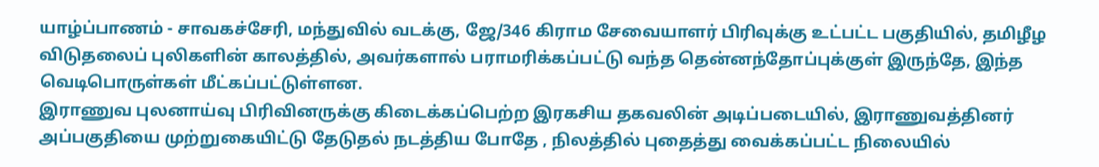யாழ்ப்பாணம் - சாவகச்சேரி, மந்துவில் வடக்கு, ஜே/346 கிராம சேவையாளர் பிரிவுக்கு உட்பட்ட பகுதியில், தமிழீழ விடுதலைப் புலிகளின் காலத்தில், அவர்களால் பராமரிக்கப்பட்டு வந்த தென்னந்தோப்புக்குள் இருந்தே, இந்த வெடிபொருள்கள் மீட்கப்பட்டுள்ளன.
இராணுவ புலனாய்வு பிரிவினருக்கு கிடைக்கப்பெற்ற இரகசிய தகவலின் அடிப்படையில், இராணுவத்தினர் அப்பகுதியை முற்றுகையிட்டு தேடுதல் நடத்திய போதே , நிலத்தில் புதைத்து வைக்கப்பட்ட நிலையில்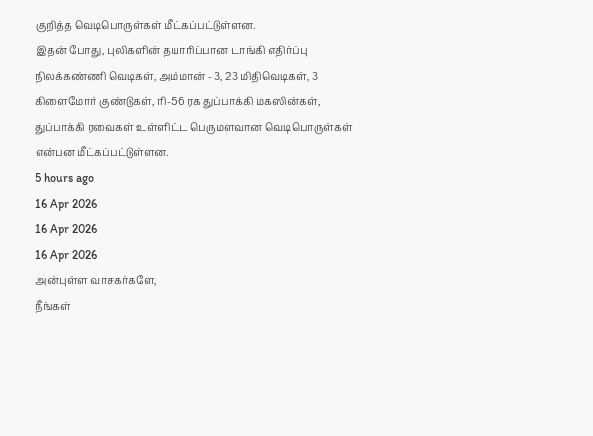குறித்த வெடிபொருள்கள் மீட்கப்பட்டுள்ளன.
இதன் போது, புலிகளின் தயாரிப்பான டாங்கி எதிர்ப்பு நிலக்கண்ணி வெடிகள், அம்மான் - 3, 23 மிதிவெடிகள், 3 கிளைமோர் குண்டுகள், ரி-56 ரக துப்பாக்கி மகஸின்கள், துப்பாக்கி ரவைகள் உள்ளிட்ட பெருமளவான வெடிபொருள்கள் என்பன மீட்கப்பட்டுள்ளன.
5 hours ago
16 Apr 2026
16 Apr 2026
16 Apr 2026
அன்புள்ள வாசகர்களே,
நீங்கள்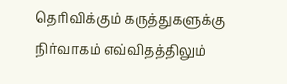தெரிவிக்கும் கருத்துகளுக்கு நிர்வாகம் எவ்விதத்திலும்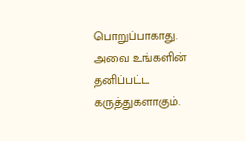பொறுப்பாகாது. அவை உங்களின் தனிப்பட்ட கருத்துகளாகும்.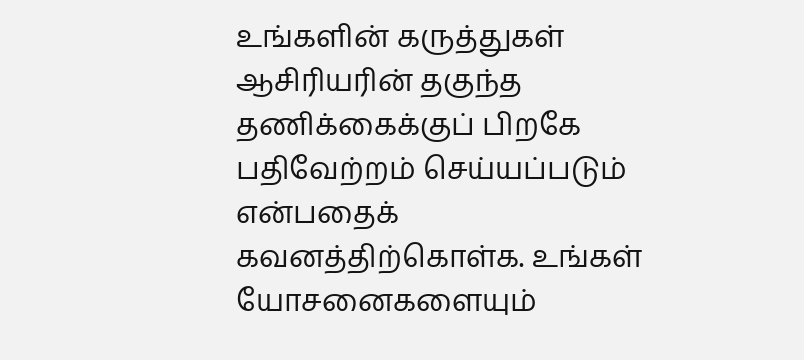உங்களின் கருத்துகள் ஆசிரியரின் தகுந்த தணிக்கைக்குப் பிறகே பதிவேற்றம் செய்யப்படும் என்பதைக் கவனத்திற்கொள்க. உங்கள் யோசனைகளையும்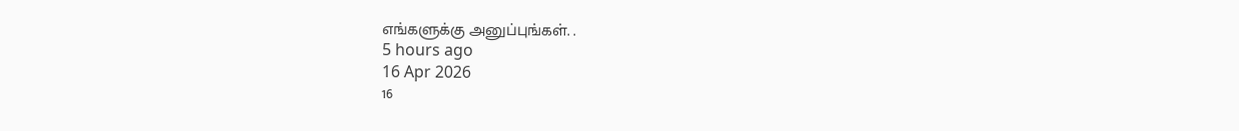எங்களுக்கு அனுப்புங்கள். .
5 hours ago
16 Apr 2026
16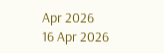Apr 2026
16 Apr 2026